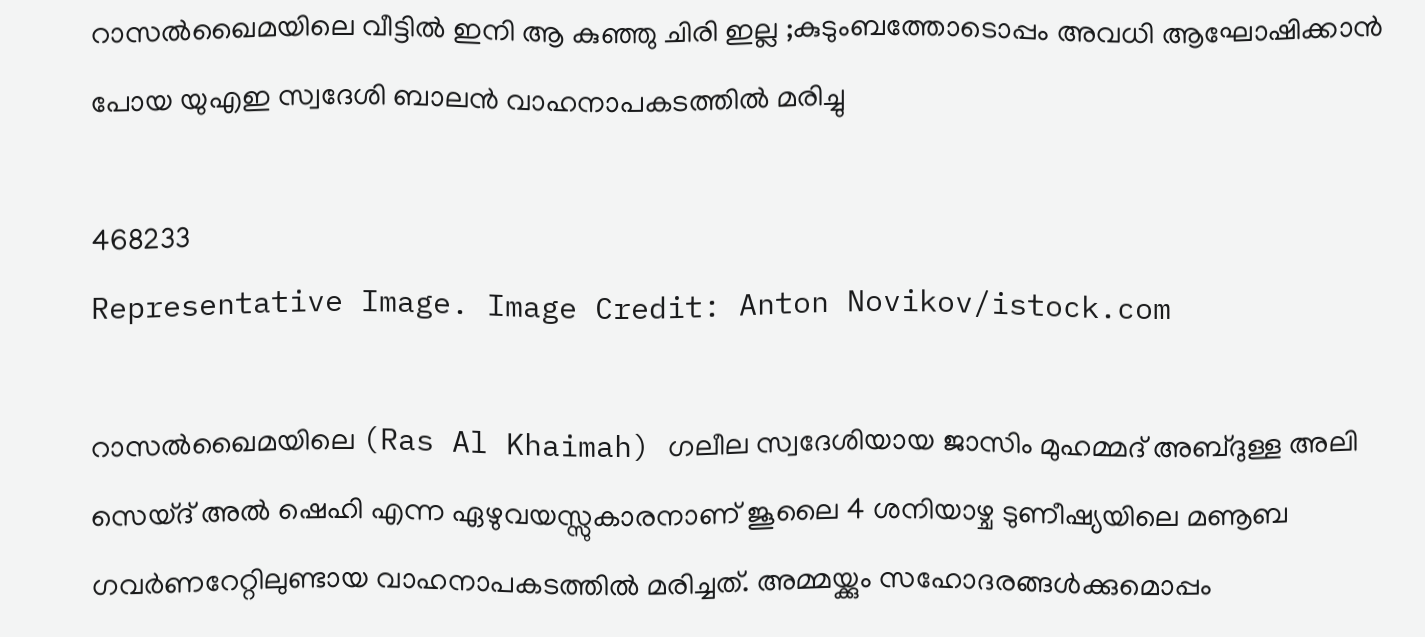റാസൽഖൈമയിലെ വീട്ടിൽ ഇനി ആ കുഞ്ഞു ചിരി ഇല്ല ;കുടുംബത്തോടൊപ്പം അവധി ആഘോഷിക്കാൻ പോയ യുഎഇ സ്വദേശി ബാലൻ വാഹനാപകടത്തിൽ മരിച്ചു

468233
Representative Image. Image Credit: Anton Novikov/istock.com

റാസൽഖൈമയിലെ (Ras Al Khaimah) ഗലീല സ്വദേശിയായ ജാസിം മുഹമ്മദ് അബ്ദുള്ള അലി സെയ്ദ് അൽ ഷെഹി എന്ന ഏഴുവയസ്സുകാരനാണ് ജൂലൈ 4 ശനിയാഴ്ച ടുണീഷ്യയിലെ മണൂബ ഗവർണറേറ്റിലുണ്ടായ വാഹനാപകടത്തിൽ മരിച്ചത്. അമ്മയ്ക്കും സഹോദരങ്ങൾക്കുമൊപ്പം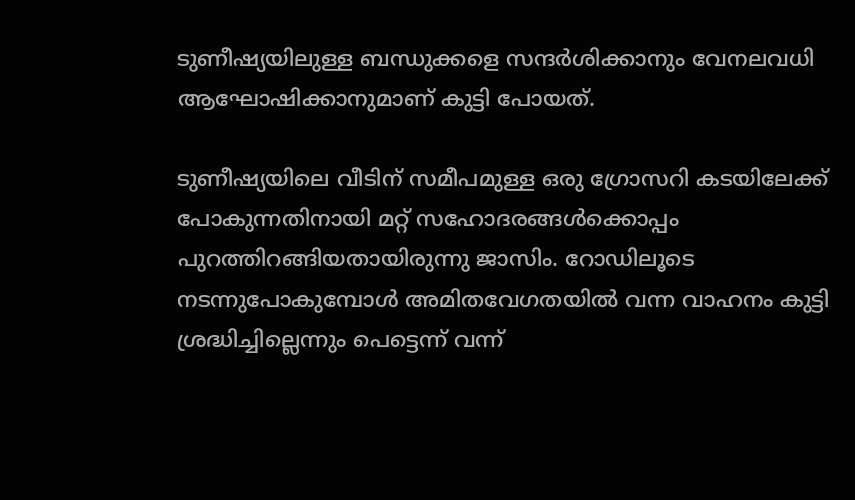ടുണീഷ്യയിലുള്ള ബന്ധുക്കളെ സന്ദർശിക്കാനും വേനലവധി ആഘോഷിക്കാനുമാണ് കുട്ടി പോയത്.

ടുണീഷ്യയിലെ വീടിന് സമീപമുള്ള ഒരു ഗ്രോസറി കടയിലേക്ക് പോകുന്നതിനായി മറ്റ് സഹോദരങ്ങൾക്കൊപ്പം പുറത്തിറങ്ങിയതായിരുന്നു ജാസിം. റോഡിലൂടെ നടന്നുപോകുമ്പോൾ അമിതവേഗതയിൽ വന്ന വാഹനം കുട്ടി ശ്രദ്ധിച്ചില്ലെന്നും പെട്ടെന്ന് വന്ന്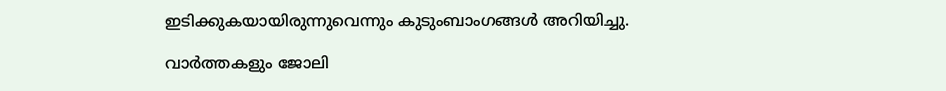ഇടിക്കുകയായിരുന്നുവെന്നും കുടുംബാംഗങ്ങൾ അറിയിച്ചു.

വാർത്തകളും ജോലി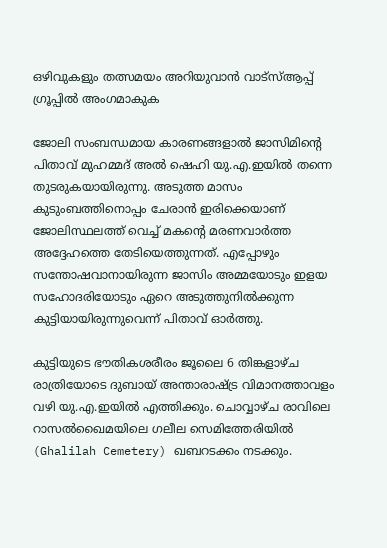ഒഴിവുകളും തത്സമയം അറിയുവാൻ വാട്സ്ആപ്പ് ഗ്രൂപ്പിൽ അംഗമാകുക

ജോലി സംബന്ധമായ കാരണങ്ങളാൽ ജാസിമിന്റെ പിതാവ് മുഹമ്മദ് അൽ ഷെഹി യു.എ.ഇയിൽ തന്നെ തുടരുകയായിരുന്നു. അടുത്ത മാസം കുടുംബത്തിനൊപ്പം ചേരാൻ ഇരിക്കെയാണ് ജോലിസ്ഥലത്ത് വെച്ച് മകന്റെ മരണവാർത്ത അദ്ദേഹത്തെ തേടിയെത്തുന്നത്. എപ്പോഴും സന്തോഷവാനായിരുന്ന ജാസിം അമ്മയോടും ഇളയ സഹോദരിയോടും ഏറെ അടുത്തുനിൽക്കുന്ന കുട്ടിയായിരുന്നുവെന്ന് പിതാവ് ഓർത്തു.

കുട്ടിയുടെ ഭൗതികശരീരം ജൂലൈ 6 തിങ്കളാഴ്ച രാത്രിയോടെ ദുബായ് അന്താരാഷ്ട്ര വിമാനത്താവളം വഴി യു.എ.ഇയിൽ എത്തിക്കും. ചൊവ്വാഴ്ച രാവിലെ റാസൽഖൈമയിലെ ഗലീല സെമിത്തേരിയിൽ (Ghalilah Cemetery) ഖബറടക്കം നടക്കും.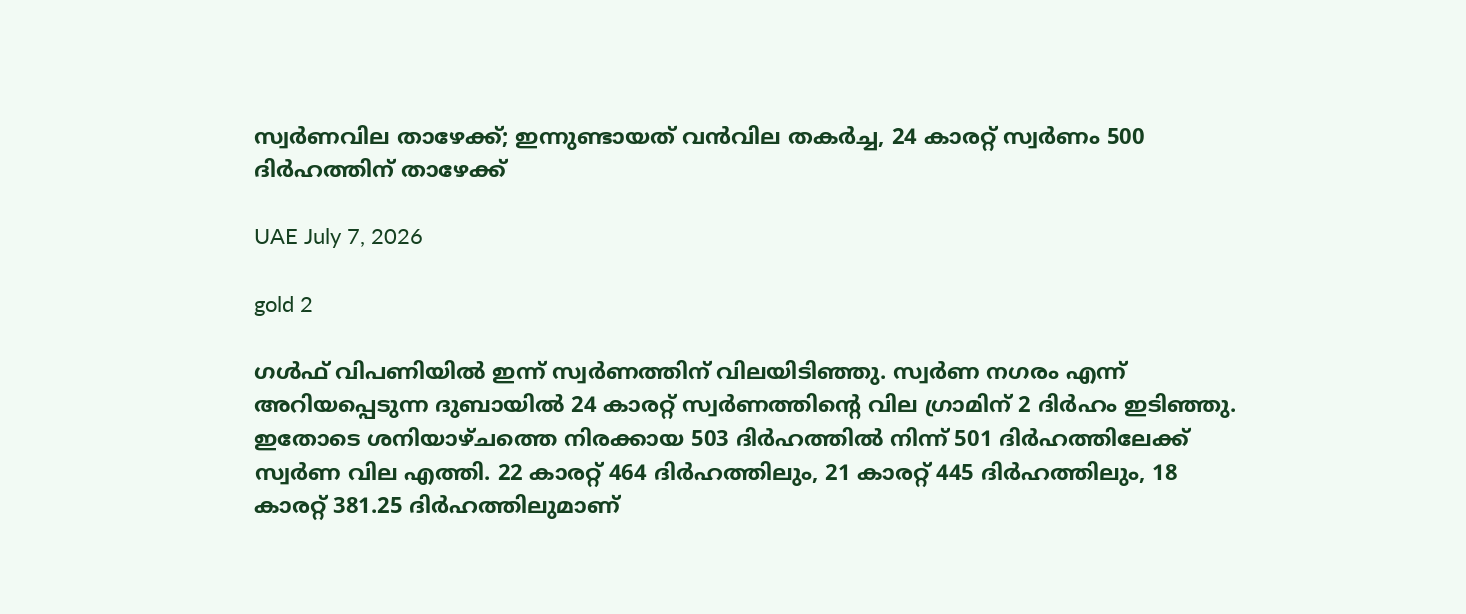സ്വര്‍ണവില താഴേക്ക്; ഇന്നുണ്ടായത് വന്‍വില തകര്‍ച്ച, 24 കാരറ്റ് സ്വര്‍ണം 500 ദിര്‍ഹത്തിന് താഴേക്ക്

UAE July 7, 2026

gold 2

ഗള്‍ഫ് വിപണിയില്‍ ഇന്ന് സ്വര്‍ണത്തിന് വിലയിടിഞ്ഞു. സ്വര്‍ണ നഗരം എന്ന് അറിയപ്പെടുന്ന ദുബായില്‍ 24 കാരറ്റ് സ്വര്‍ണത്തിന്റെ വില ഗ്രാമിന് 2 ദിര്‍ഹം ഇടിഞ്ഞു. ഇതോടെ ശനിയാഴ്ചത്തെ നിരക്കായ 503 ദിര്‍ഹത്തില്‍ നിന്ന് 501 ദിര്‍ഹത്തിലേക്ക് സ്വര്‍ണ വില എത്തി. 22 കാരറ്റ് 464 ദിര്‍ഹത്തിലും, 21 കാരറ്റ് 445 ദിര്‍ഹത്തിലും, 18 കാരറ്റ് 381.25 ദിര്‍ഹത്തിലുമാണ്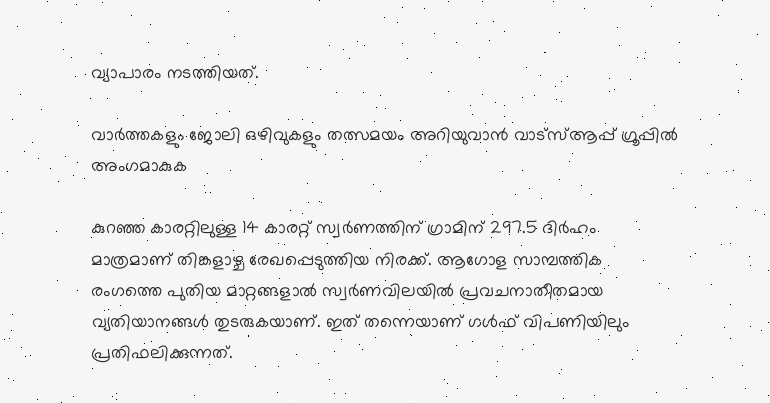വ്യാപാരം നടത്തിയത്.

വാർത്തകളും ജോലി ഒഴിവുകളും തത്സമയം അറിയുവാൻ വാട്സ്ആപ്പ് ഗ്രൂപ്പിൽ അംഗമാകുക

കുറഞ്ഞ കാരറ്റിലുള്ള 14 കാരറ്റ് സ്വര്‍ണത്തിന് ഗ്രാമിന് 297.5 ദിര്‍ഹം മാത്രമാണ് തിങ്കളാഴ്ച രേഖപ്പെടുത്തിയ നിരക്ക്. ആഗോള സാമ്പത്തിക രംഗത്തെ പുതിയ മാറ്റങ്ങളാല്‍ സ്വര്‍ണവിലയില്‍ പ്രവചനാതീതമായ വ്യതിയാനങ്ങള്‍ തുടരുകയാണ്. ഇത് തന്നെയാണ് ഗള്‍ഫ് വിപണിയിലും പ്രതിഫലിക്കുന്നത്.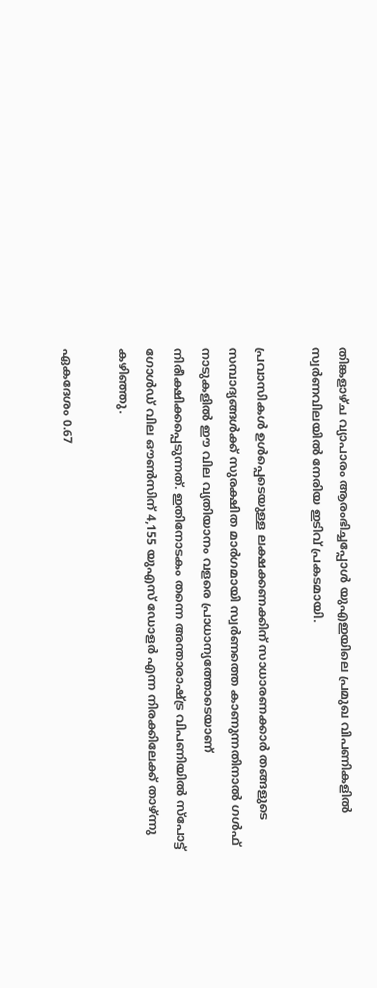തിങ്കളാഴ്ച വ്യാപാരം ആരംഭിച്ചപ്പോള്‍ യുഎഇയിലെ പ്രമുഖ വിപണികളില്‍ സ്വര്‍ണവിലയില്‍ നേരിയ ഇടിവ് പ്രകടമായി.

പ്രവാസികള്‍ ഉള്‍പ്പെടെയുള്ള ലക്ഷക്കണക്കിന് സാധാരണക്കാര്‍ തങ്ങളുടെ സമ്പാദ്യങ്ങള്‍ക്ക് സുരക്ഷിത മാര്‍ഗമായി സ്വര്‍ണത്തെ കാണുന്നതിനാല്‍ ഗള്‍ഫ് നാടുകളില്‍ ഈ വില വ്യതിയാനം വളരെ പ്രാധാന്യത്തോടെയാണ് നിരീക്ഷിക്കപ്പെടുന്നത്. ഇതിനോടകം തന്നെ അന്താരാഷ്ട്ര വിപണിയില്‍ സ്‌പോട്ട് ഗോള്‍ഡ് വില ഔണ്‍സിന് 4,155 യുഎസ് ഡോളര്‍ എന്ന നിരക്കിലേക്ക് താഴ്ന്നു കഴിഞ്ഞു.

ഏകദേശം 0.67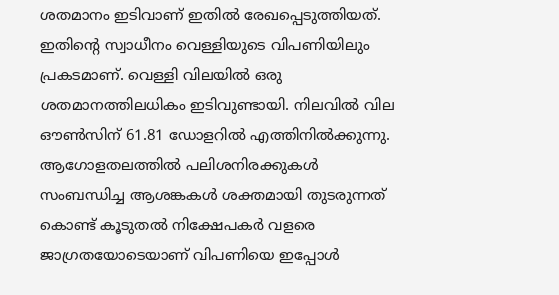ശതമാനം ഇടിവാണ് ഇതില്‍ രേഖപ്പെടുത്തിയത്. ഇതിന്റെ സ്വാധീനം വെള്ളിയുടെ വിപണിയിലും പ്രകടമാണ്. വെള്ളി വിലയില്‍ ഒരു ശതമാനത്തിലധികം ഇടിവുണ്ടായി. നിലവില്‍ വില ഔണ്‍സിന് 61.81 ഡോളറില്‍ എത്തിനില്‍ക്കുന്നു. ആഗോളതലത്തില്‍ പലിശനിരക്കുകള്‍ സംബന്ധിച്ച ആശങ്കകള്‍ ശക്തമായി തുടരുന്നത് കൊണ്ട് കൂടുതല്‍ നിക്ഷേപകര്‍ വളരെ ജാഗ്രതയോടെയാണ് വിപണിയെ ഇപ്പോള്‍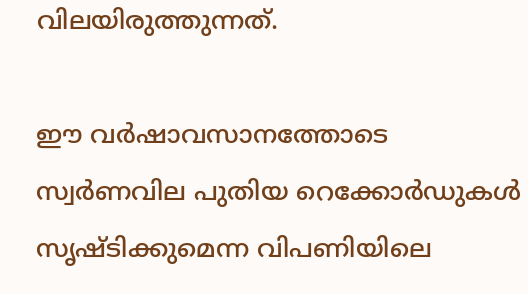വിലയിരുത്തുന്നത്.

ഈ വര്‍ഷാവസാനത്തോടെ സ്വര്‍ണവില പുതിയ റെക്കോര്‍ഡുകള്‍ സൃഷ്ടിക്കുമെന്ന വിപണിയിലെ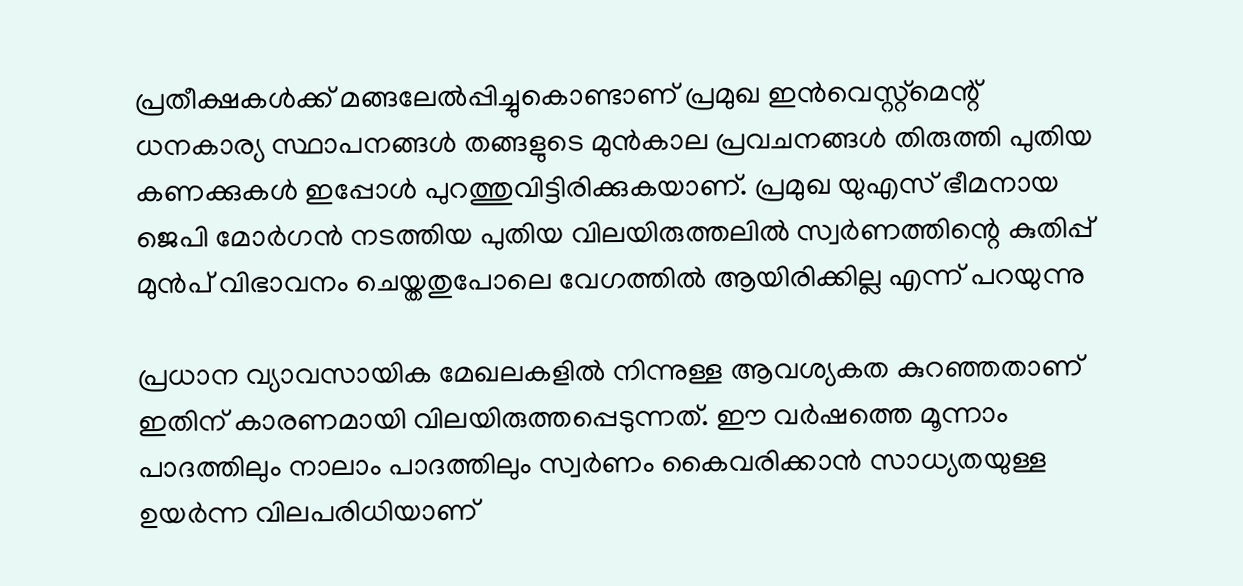പ്രതീക്ഷകള്‍ക്ക് മങ്ങലേല്‍പ്പിച്ചുകൊണ്ടാണ് പ്രമുഖ ഇന്‍വെസ്റ്റ്മെന്റ് ധനകാര്യ സ്ഥാപനങ്ങള്‍ തങ്ങളുടെ മുന്‍കാല പ്രവചനങ്ങള്‍ തിരുത്തി പുതിയ കണക്കുകള്‍ ഇപ്പോള്‍ പുറത്തുവിട്ടിരിക്കുകയാണ്. പ്രമുഖ യുഎസ് ഭീമനായ ജെപി മോര്‍ഗന്‍ നടത്തിയ പുതിയ വിലയിരുത്തലില്‍ സ്വര്‍ണത്തിന്റെ കുതിപ്പ് മുന്‍പ് വിഭാവനം ചെയ്തതുപോലെ വേഗത്തില്‍ ആയിരിക്കില്ല എന്ന് പറയുന്നു

പ്രധാന വ്യാവസായിക മേഖലകളില്‍ നിന്നുള്ള ആവശ്യകത കുറഞ്ഞതാണ് ഇതിന് കാരണമായി വിലയിരുത്തപ്പെടുന്നത്. ഈ വര്‍ഷത്തെ മൂന്നാം പാദത്തിലും നാലാം പാദത്തിലും സ്വര്‍ണം കൈവരിക്കാന്‍ സാധ്യതയുള്ള ഉയര്‍ന്ന വിലപരിധിയാണ്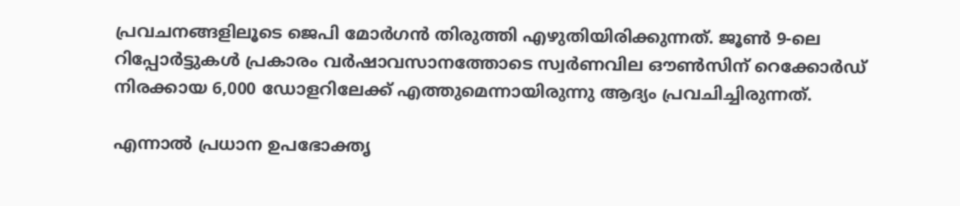പ്രവചനങ്ങളിലൂടെ ജെപി മോര്‍ഗന്‍ തിരുത്തി എഴുതിയിരിക്കുന്നത്. ജൂണ്‍ 9-ലെ റിപ്പോര്‍ട്ടുകള്‍ പ്രകാരം വര്‍ഷാവസാനത്തോടെ സ്വര്‍ണവില ഔണ്‍സിന് റെക്കോര്‍ഡ് നിരക്കായ 6,000 ഡോളറിലേക്ക് എത്തുമെന്നായിരുന്നു ആദ്യം പ്രവചിച്ചിരുന്നത്.

എന്നാല്‍ പ്രധാന ഉപഭോക്തൃ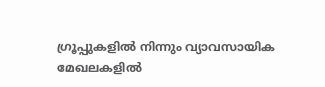ഗ്രൂപ്പുകളില്‍ നിന്നും വ്യാവസായിക മേഖലകളില്‍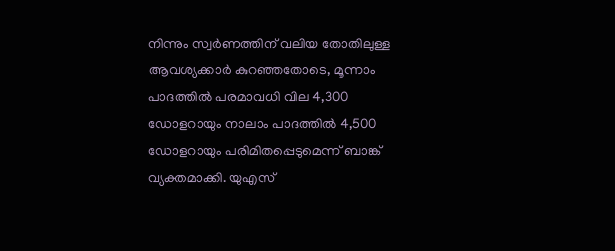നിന്നും സ്വര്‍ണത്തിന് വലിയ തോതിലുള്ള ആവശ്യക്കാര്‍ കുറഞ്ഞതോടെ, മൂന്നാം പാദത്തില്‍ പരമാവധി വില 4,300 ഡോളറായും നാലാം പാദത്തില്‍ 4,500 ഡോളറായും പരിമിതപ്പെടുമെന്ന് ബാങ്ക് വ്യക്തമാക്കി. യുഎസ്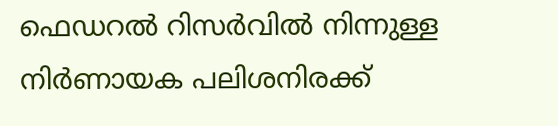ഫെഡറല്‍ റിസര്‍വില്‍ നിന്നുള്ള നിര്‍ണായക പലിശനിരക്ക്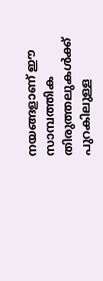നയങ്ങളാണ് ഈ സാമ്പത്തിക തിരുത്തലുകള്‍ക്ക് പുറകിലുള്ള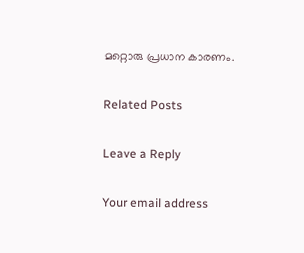മറ്റൊരു പ്രധാന കാരണം.

Related Posts

Leave a Reply

Your email address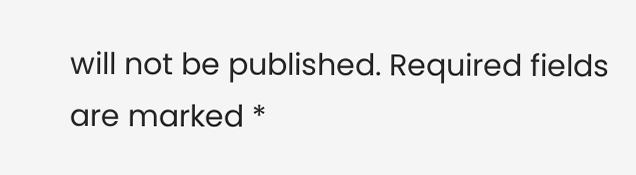will not be published. Required fields are marked *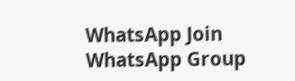WhatsApp Join WhatsApp Group